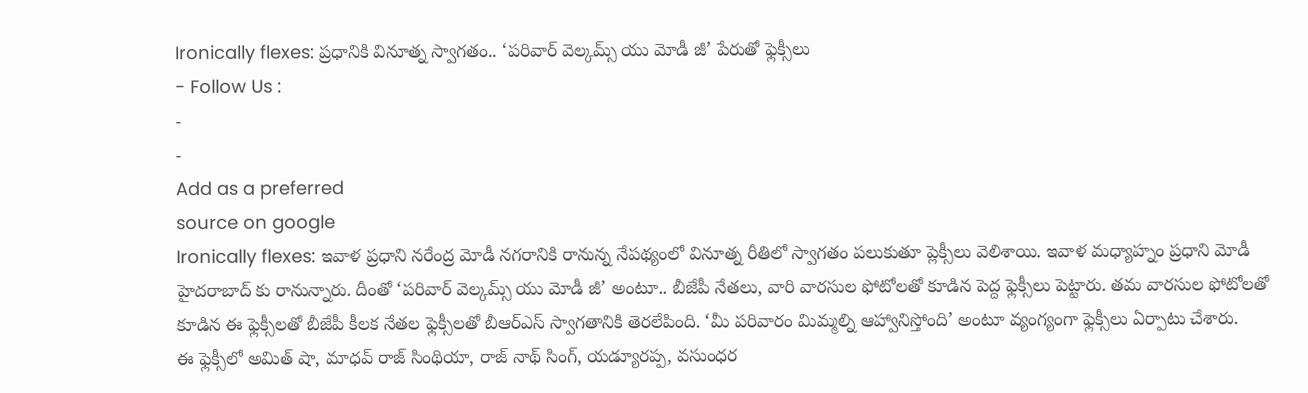Ironically flexes: ప్రధానికి వినూత్న స్వాగతం.. ‘పరివార్ వెల్కమ్స్ యు మోడీ జీ’ పేరుతో ఫ్లెక్సీలు
- Follow Us :
-
-
Add as a preferred
source on google
Ironically flexes: ఇవాళ ప్రధాని నరేంద్ర మోడీ నగరానికి రానున్న నేపథ్యంలో వినూత్న రీతిలో స్వాగతం పలుకుతూ ప్లెక్సీలు వెలిశాయి. ఇవాళ మధ్యాహ్నం ప్రధాని మోడీ హైదరాబాద్ కు రానున్నారు. దీంతో ‘పరివార్ వెల్కమ్స్ యు మోడీ జీ’ అంటూ.. బీజేపీ నేతలు, వారి వారసుల ఫోటోలతో కూడిన పెద్ద ఫ్లెక్సీలు పెట్టారు. తమ వారసుల ఫోటోలతో కూడిన ఈ ఫ్లెక్సీలతో బీజేపీ కీలక నేతల ఫ్లెక్సీలతో బీఆర్ఎస్ స్వాగతానికి తెరలేపింది. ‘మీ పరివారం మిమ్మల్ని ఆహ్వానిస్తోంది’ అంటూ వ్యంగ్యంగా ఫ్లెక్సీలు ఏర్పాటు చేశారు.
ఈ ఫ్లెక్సీలో అమిత్ షా, మాధవ్ రాజ్ సింథియా, రాజ్ నాథ్ సింగ్, యడ్యూరప్ప, వసుంధర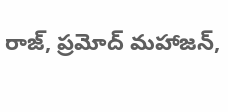రాజ్, ప్రమోద్ మహాజన్,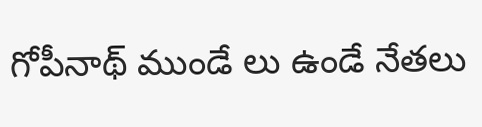గోపీనాథ్ ముండే లు ఉండే నేతలు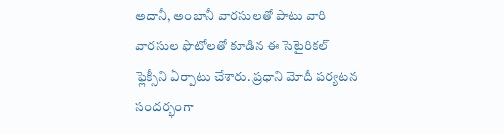అదానీ, అంబానీ వారసులతో పాటు వారి వారసుల ఫొటోలతో కూడిన ఈ సెటైరికల్ ఫ్లెక్సీని ఏర్పాటు చేశారు. ప్రధాని మోదీ పర్యటన సందర్భంగా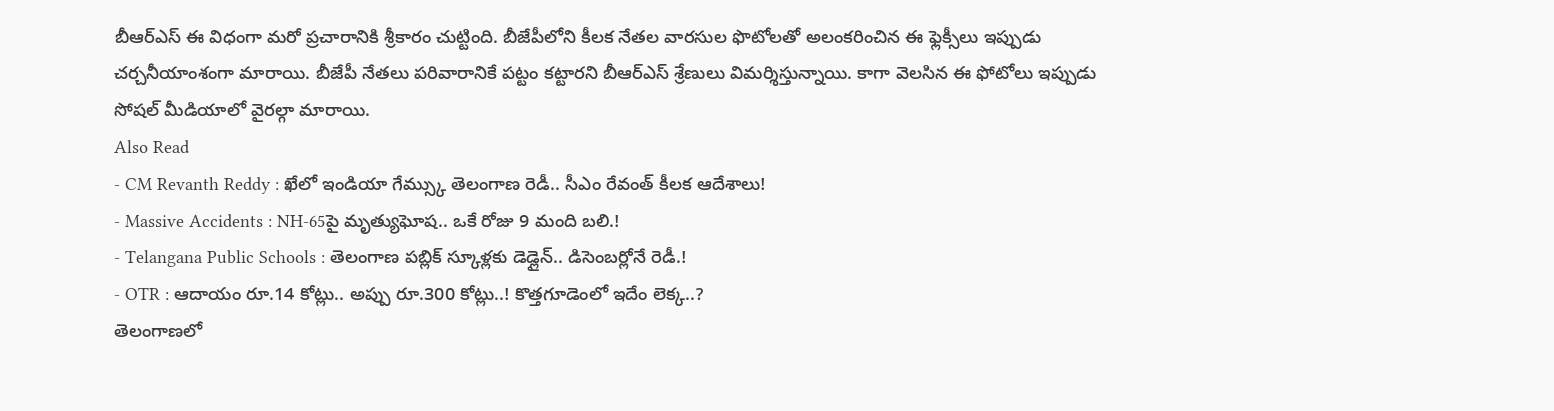బీఆర్ఎస్ ఈ విధంగా మరో ప్రచారానికి శ్రీకారం చుట్టింది. బీజేపీలోని కీలక నేతల వారసుల ఫొటోలతో అలంకరించిన ఈ ఫ్లెక్సీలు ఇప్పుడు చర్చనీయాంశంగా మారాయి. బీజేపీ నేతలు పరివారానికే పట్టం కట్టారని బీఆర్ఎస్ శ్రేణులు విమర్శిస్తున్నాయి. కాగా వెలసిన ఈ ఫోటోలు ఇప్పుడు సోషల్ మీడియాలో వైరల్గా మారాయి.
Also Read
- CM Revanth Reddy : ఖేలో ఇండియా గేమ్స్కు తెలంగాణ రెడీ.. సీఎం రేవంత్ కీలక ఆదేశాలు!
- Massive Accidents : NH-65పై మృత్యుఘోష.. ఒకే రోజు 9 మంది బలి.!
- Telangana Public Schools : తెలంగాణ పబ్లిక్ స్కూళ్లకు డెడ్లైన్.. డిసెంబర్లోనే రెడీ.!
- OTR : ఆదాయం రూ.14 కోట్లు.. అప్పు రూ.300 కోట్లు..! కొత్తగూడెంలో ఇదేం లెక్క..?
తెలంగాణలో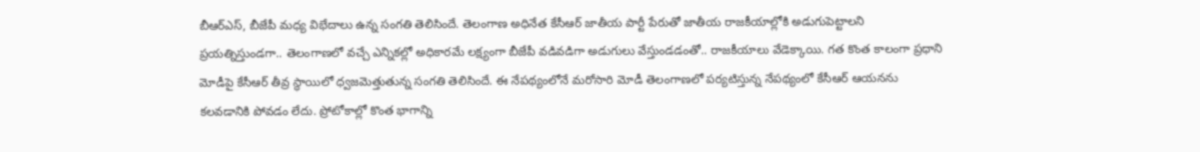బీఆర్ఎస్, బీజేపీ మధ్య విభేదాలు ఉన్న సంగతి తెలిసిందే. తెలంగాణ అధినేత కేసీఆర్ జాతీయ పార్టీ పేరుతో జాతీయ రాజకీయాల్లోకి అడుగుపెట్టాలని ప్రయత్నిస్తుండగా.. తెలంగాణలో వచ్చే ఎన్నికల్లో అధికారమే లక్ష్యంగా బీజేపీ వడివడిగా అడుగులు వేస్తుండడంతో.. రాజకీయాలు వేడెక్కాయి. గత కొంత కాలంగా ప్రధాని మోడీపై కేసీఆర్ తీవ్ర స్థాయిలో ధ్వజమెత్తుతున్న సంగతి తెలిసిందే. ఈ నేపథ్యంలోనే మరోసారి మోడీ తెలంగాణలో పర్యటిస్తున్న నేపథ్యంలో కేసీఆర్ ఆయనను కలవడానికి పోవడం లేదు. ప్రోటోకాల్లో కొంత భాగాన్ని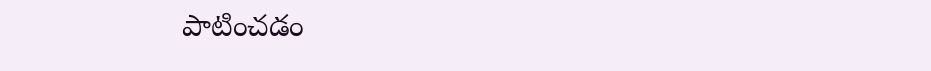పాటించడం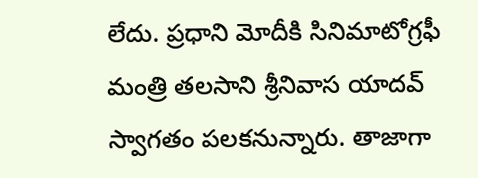లేదు. ప్రధాని మోదీకి సినిమాటోగ్రఫీ మంత్రి తలసాని శ్రీనివాస యాదవ్ స్వాగతం పలకనున్నారు. తాజాగా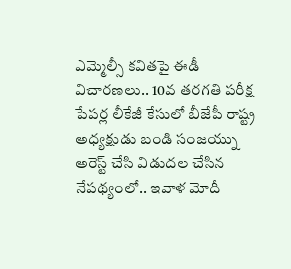ఎమ్మెల్సీ కవితపై ఈడీ విచారణలు.. 10వ తరగతి పరీక్ష పేపర్ల లీకేజీ కేసులో బీజేపీ రాష్ట్ర అధ్యక్షుడు బండి సంజయ్ను అరెస్ట్ చేసి విడుదల చేసిన నేపథ్యంలో.. ఇవాళ మోదీ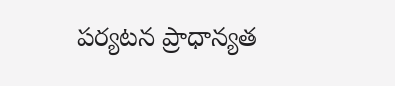పర్యటన ప్రాధాన్యత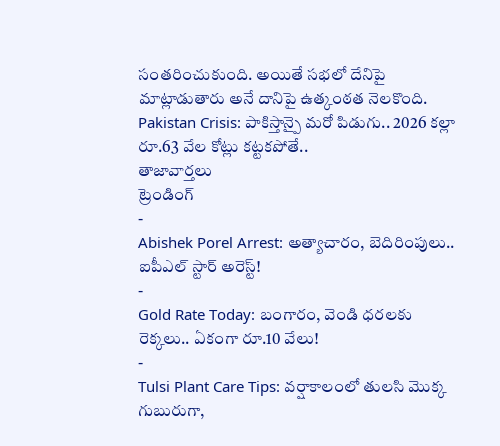సంతరించుకుంది. అయితే సభలో దేనిపై మాట్లాడుతారు అనే దానిపై ఉత్కంఠత నెలకొంది.
Pakistan Crisis: పాకిస్తాన్పై మరో పిడుగు.. 2026 కల్లా రూ.63 వేల కోట్లు కట్టకపోతే..
తాజావార్తలు
ట్రెండింగ్
-
Abishek Porel Arrest: అత్యాచారం, బెదిరింపులు.. ఐపీఎల్ స్టార్ అరెస్ట్!
-
Gold Rate Today: బంగారం, వెండి ధరలకు రెక్కలు.. ఏకంగా రూ.10 వేలు!
-
Tulsi Plant Care Tips: వర్షాకాలంలో తులసి మొక్క గుబురుగా,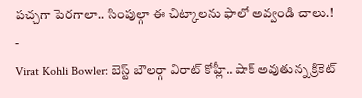పచ్చగా పెరగాలా.. సింపుల్గా ఈ చిట్కాలను ఫాలో అవ్వండి చాలు.!
-
Virat Kohli Bowler: బెస్ట్ బౌలర్గా విరాట్ కోహ్లీ.. షాక్ అవుతున్న క్రికెట్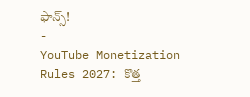ఫాన్స్!
-
YouTube Monetization Rules 2027: కొత్త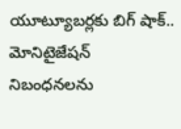యూట్యూబర్లకు బిగ్ షాక్.. మోనిటైజేషన్ నిబంధనలను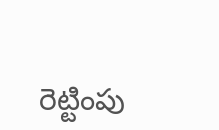రెట్టింపు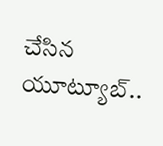చేసిన యూట్యూబ్..